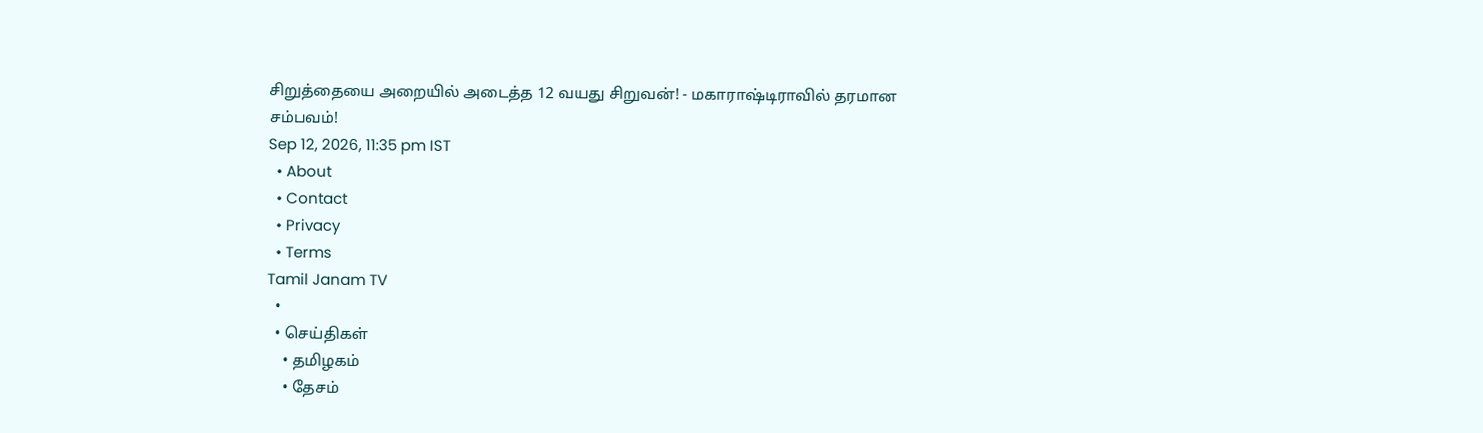சிறுத்தையை அறையில் அடைத்த 12 வயது சிறுவன்! - மகாராஷ்டிராவில் தரமான சம்பவம்!
Sep 12, 2026, 11:35 pm IST
  • About
  • Contact
  • Privacy
  • Terms
Tamil Janam TV
  •
  • செய்திகள்
    • தமிழகம்
    • தேசம்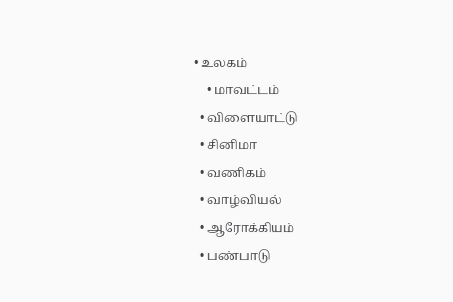• உலகம்
    • மாவட்டம்
  • விளையாட்டு
  • சினிமா
  • வணிகம்
  • வாழ்வியல்
  • ஆரோக்கியம்
  • பண்பாடு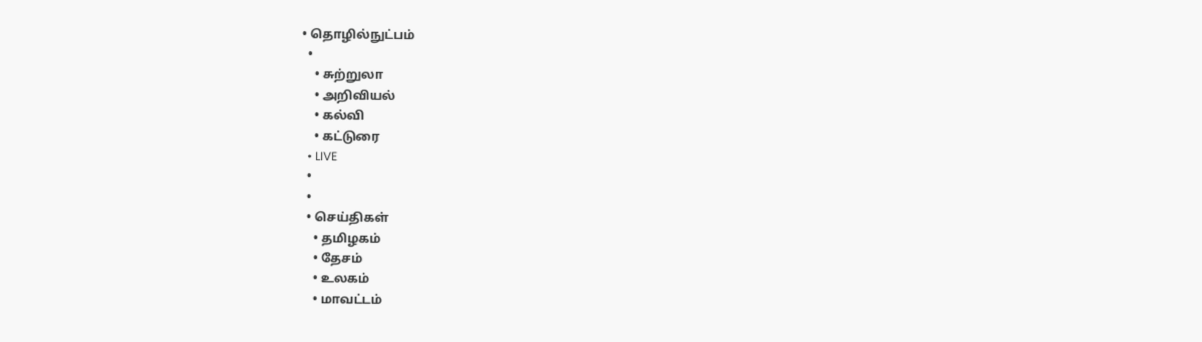• தொழில்நுட்பம்
  •
    • சுற்றுலா
    • அறிவியல்
    • கல்வி
    • கட்டுரை
  • LIVE
  •
  •
  • செய்திகள்
    • தமிழகம்
    • தேசம்
    • உலகம்
    • மாவட்டம்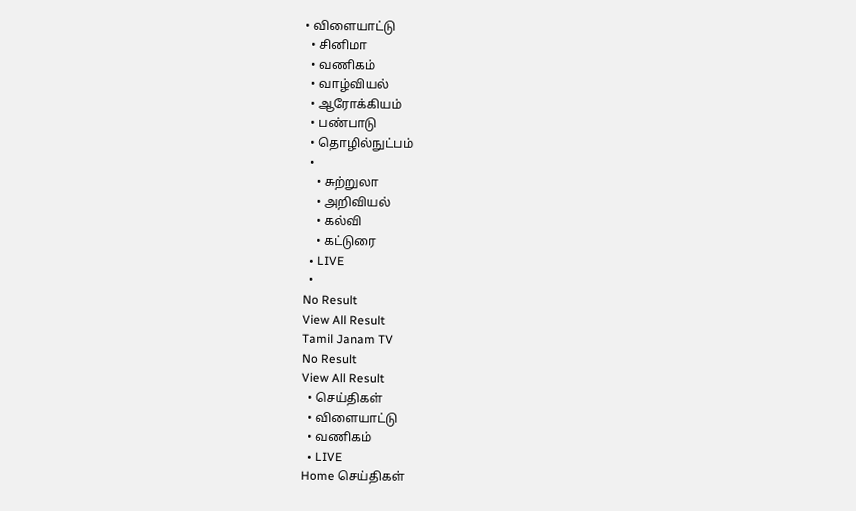• விளையாட்டு
  • சினிமா
  • வணிகம்
  • வாழ்வியல்
  • ஆரோக்கியம்
  • பண்பாடு
  • தொழில்நுட்பம்
  •
    • சுற்றுலா
    • அறிவியல்
    • கல்வி
    • கட்டுரை
  • LIVE
  •
No Result
View All Result
Tamil Janam TV
No Result
View All Result
  • செய்திகள்
  • விளையாட்டு
  • வணிகம்
  • LIVE
Home செய்திகள்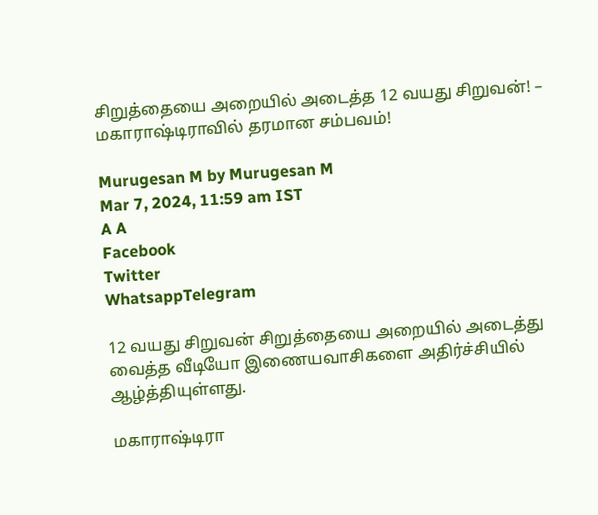சிறுத்தையை அறையில் அடைத்த 12 வயது சிறுவன்! – மகாராஷ்டிராவில் தரமான சம்பவம்!

Murugesan M by Murugesan M
Mar 7, 2024, 11:59 am IST
A A
Facebook
Twitter
WhatsappTelegram

12 வயது சிறுவன் சிறுத்தையை அறையில் அடைத்து வைத்த வீடியோ இணையவாசிகளை அதிர்ச்சியில் ஆழ்த்தியுள்ளது.

மகாராஷ்டிரா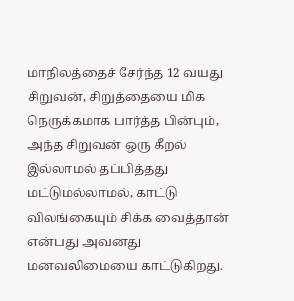மாநிலத்தைச் சேர்ந்த 12 வயது சிறுவன், சிறுத்தையை மிக நெருக்கமாக பார்த்த பின்பும், அந்த சிறுவன் ஒரு கீறல் இல்லாமல் தப்பித்தது மட்டுமல்லாமல், காட்டு விலங்கையும் சிக்க வைத்தான் என்பது அவனது மனவலிமையை காட்டுகிறது.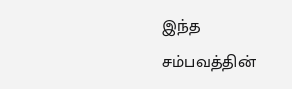இந்த சம்பவத்தின்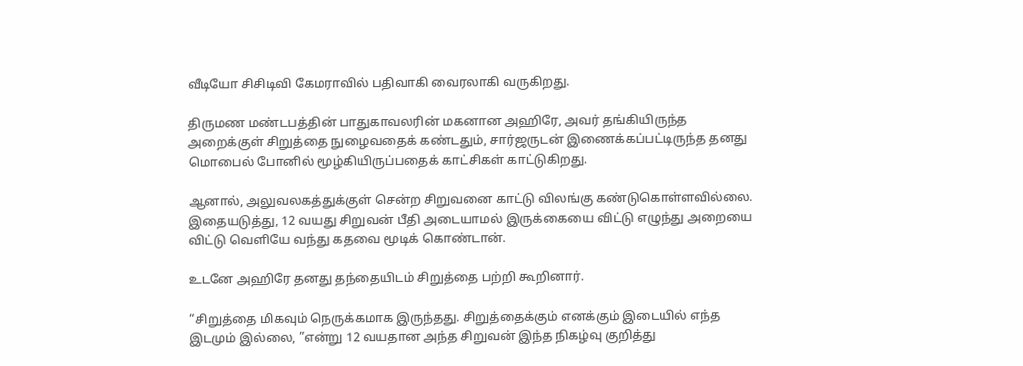வீடியோ சிசிடிவி கேமராவில் பதிவாகி வைரலாகி வருகிறது.

திருமண மண்டபத்தின் பாதுகாவலரின் மகனான அஹிரே, அவர் தங்கியிருந்த அறைக்குள் சிறுத்தை நுழைவதைக் கண்டதும், சார்ஜருடன் இணைக்கப்பட்டிருந்த தனது மொபைல் போனில் மூழ்கியிருப்பதைக் காட்சிகள் காட்டுகிறது.

ஆனால், அலுவலகத்துக்குள் சென்ற சிறுவனை காட்டு விலங்கு கண்டுகொள்ளவில்லை. இதையடுத்து, 12 வயது சிறுவன் பீதி அடையாமல் இருக்கையை விட்டு எழுந்து அறையை விட்டு வெளியே வந்து கதவை மூடிக் கொண்டான்.

உடனே அஹிரே தனது தந்தையிடம் சிறுத்தை பற்றி கூறினார்.

“சிறுத்தை மிகவும் நெருக்கமாக இருந்தது. சிறுத்தைக்கும் எனக்கும் இடையில் எந்த இடமும் இல்லை, ”என்று 12 வயதான அந்த சிறுவன் இந்த நிகழ்வு குறித்து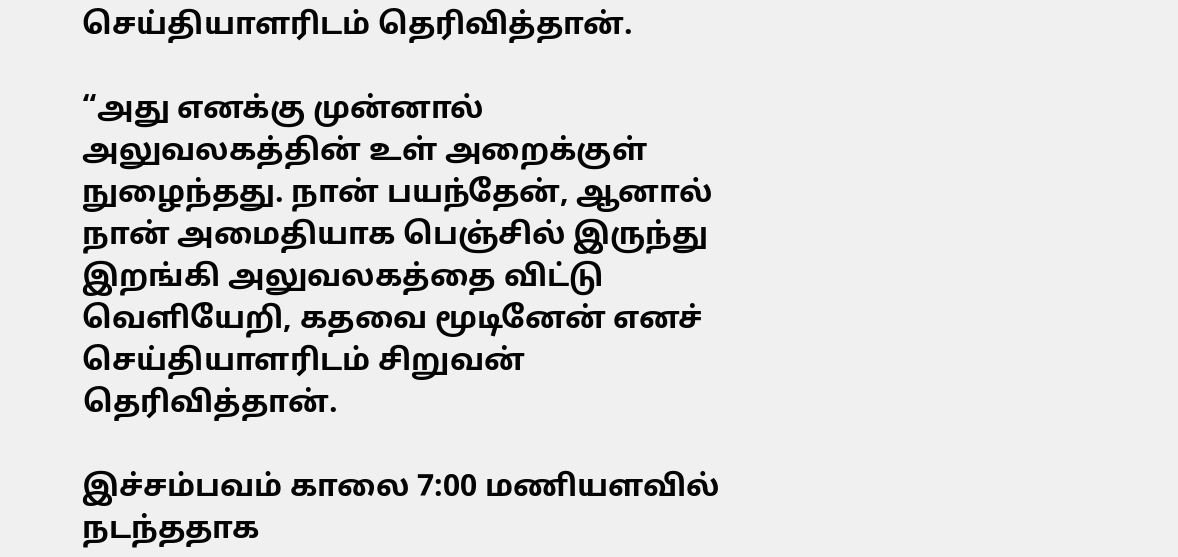செய்தியாளரிடம் தெரிவித்தான்.

“அது எனக்கு முன்னால் அலுவலகத்தின் உள் அறைக்குள் நுழைந்தது. நான் பயந்தேன், ஆனால் நான் அமைதியாக பெஞ்சில் இருந்து இறங்கி அலுவலகத்தை விட்டு வெளியேறி, கதவை மூடினேன் எனச் செய்தியாளரிடம் சிறுவன் தெரிவித்தான்.

இச்சம்பவம் காலை 7:00 மணியளவில் நடந்ததாக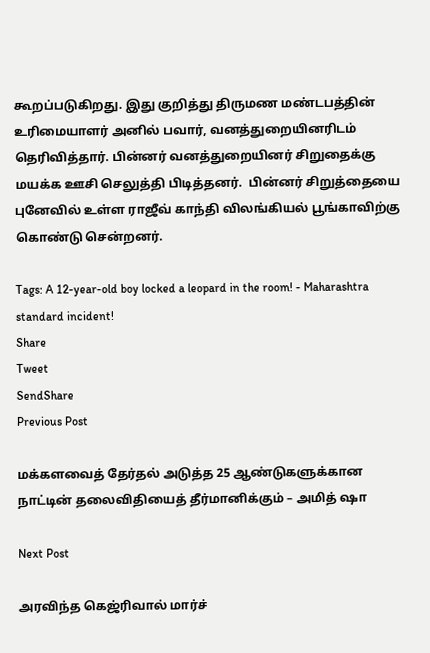கூறப்படுகிறது. இது குறித்து திருமண மண்டபத்தின் உரிமையாளர் அனில் பவார், வனத்துறையினரிடம் தெரிவித்தார். பின்னர் வனத்துறையினர் சிறுதைக்கு மயக்க ஊசி செலுத்தி பிடித்தனர்.  பின்னர் சிறுத்தையை புனேவில் உள்ள ராஜீவ் காந்தி விலங்கியல் பூங்காவிற்கு கொண்டு சென்றனர்.

Tags: A 12-year-old boy locked a leopard in the room! - Maharashtra standard incident!
Share
Tweet
SendShare
Previous Post

மக்களவைத் தேர்தல் அடுத்த 25 ஆண்டுகளுக்கான நாட்டின் தலைவிதியைத் தீர்மானிக்கும் – அமித் ஷா

Next Post

அரவிந்த கெஜ்ரிவால் மார்ச்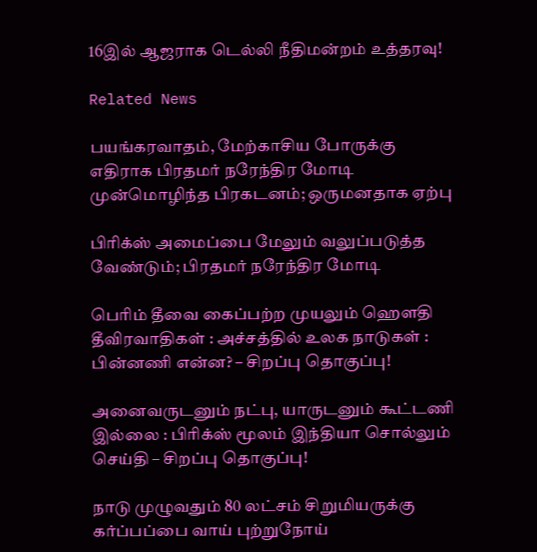16இல் ஆஜராக டெல்லி நீதிமன்றம் உத்தரவு!

Related News

பயங்கரவாதம், மேற்காசிய போருக்கு எதிராக பிரதமர் நரேந்திர மோடி முன்மொழிந்த பிரகடனம்; ஒருமனதாக ஏற்பு

பிரிக்ஸ் அமைப்பை மேலும் வலுப்படுத்த வேண்டும்; பிரதமர் நரேந்திர மோடி

பெரிம் தீவை கைப்பற்ற முயலும் ஹெளதி தீவிரவாதிகள் : அச்சத்தில் உலக நாடுகள் : பின்னணி என்ன? – சிறப்பு தொகுப்பு!

அனைவருடனும் நட்பு, யாருடனும் கூட்டணி இல்லை : பிரிக்ஸ் மூலம் இந்தியா சொல்லும் செய்தி – சிறப்பு தொகுப்பு!

நாடு முழுவதும் 80 லட்சம் சிறுமியருக்கு கர்ப்பப்பை வாய் புற்றுநோய்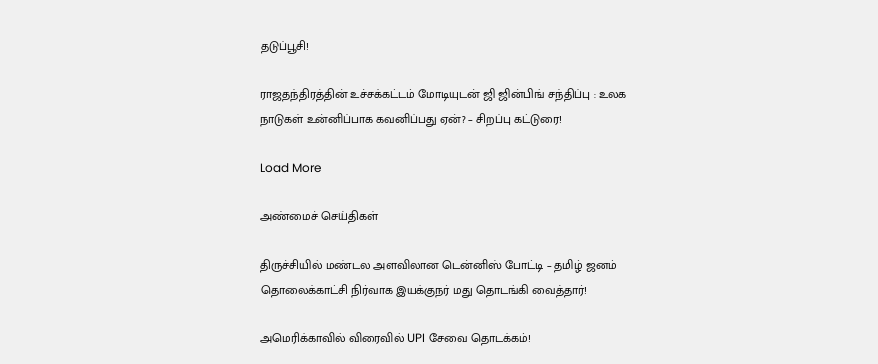தடுப்பூசி!

ராஜதந்திரத்தின் உச்சக்கட்டம் மோடியுடன் ஜி ஜின்பிங் சந்திப்பு : உலக நாடுகள் உன்னிப்பாக கவனிப்பது ஏன்? – சிறப்பு கட்டுரை!

Load More

அண்மைச் செய்திகள்

திருச்சியில் மண்டல அளவிலான டென்னிஸ் போட்டி – தமிழ் ஜனம் தொலைக்காட்சி நிர்வாக இயக்குநர் மது தொடங்கி வைத்தார்!

அமெரிக்காவில் விரைவில் UPI சேவை தொடக்கம்!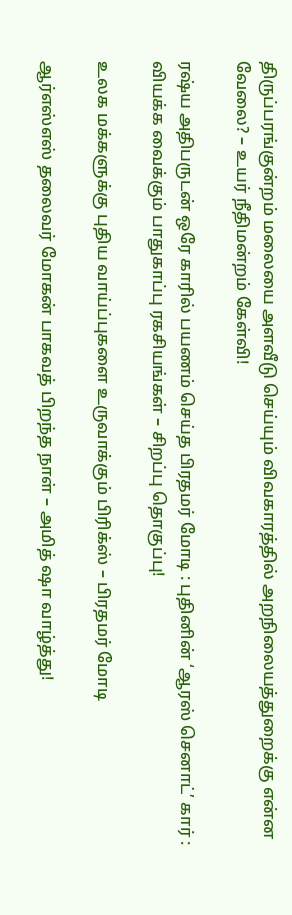திருப்பரங்குன்றம் மலையை அளவீடு செய்யும் விவகாரத்தில் அறநிலையத்துறைக்கு என்ன வேலை? – உயர் நீதிமன்றம் கேள்வி!

ரஷ்ய அதிபருடன் ஒரே காரில் பயணம் செய்த பிரதமர் மோடி : புதினின் ‘ஆரஸ் செனாட்’ கார் : வியக்க வைக்கும் பாதுகாப்பு ரகசியங்கள் – சிறப்பு தொகுப்பு!

உலக மக்களுக்கு புதிய வாய்ப்புகளை உருவாக்கும் பிரிக்ஸ் – பிரதமர் மோடி

ஆர்எஸ்எஸ் தலைவர் மோகன் பாகவத் பிறந்த நாள் – அமித் ஷா வாழ்த்து!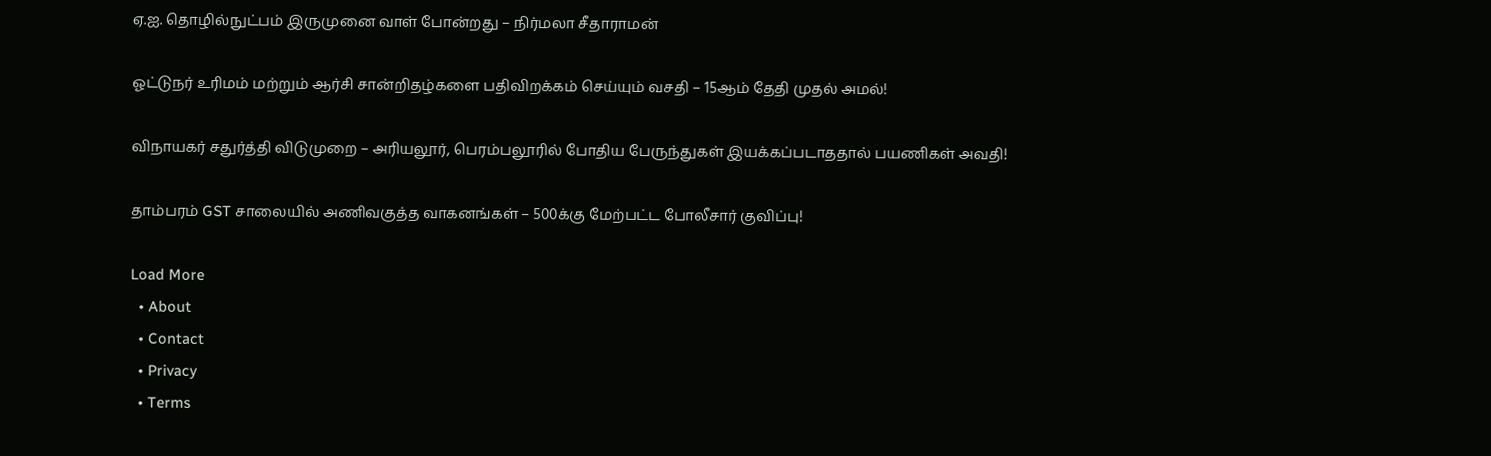ஏ.ஐ. தொழில்நுட்பம் இருமுனை வாள் போன்றது – நிர்மலா சீதாராமன்

ஓட்டுநர் உரிமம் மற்றும் ஆர்சி சான்றிதழ்களை பதிவிறக்கம் செய்யும் வசதி – 15ஆம் தேதி முதல் அமல்!

விநாயகர் சதுர்த்தி விடுமுறை – அரியலூர், பெரம்பலூரில் போதிய பேருந்துகள் இயக்கப்படாததால் பயணிகள் அவதி!

தாம்பரம் GST சாலையில் அணிவகுத்த வாகனங்கள் – 500க்கு மேற்பட்ட போலீசார் குவிப்பு!

Load More
  • About
  • Contact
  • Privacy
  • Terms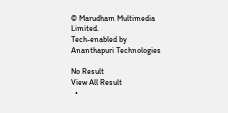© Marudham Multimedia Limited.
Tech-enabled by Ananthapuri Technologies

No Result
View All Result
  •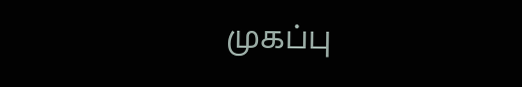முகப்பு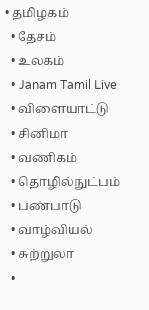• தமிழகம்
  • தேசம்
  • உலகம்
  • Janam Tamil Live
  • விளையாட்டு
  • சினிமா
  • வணிகம்
  • தொழில்நுட்பம்
  • பண்பாடு
  • வாழ்வியல்
  • சுற்றுலா
  •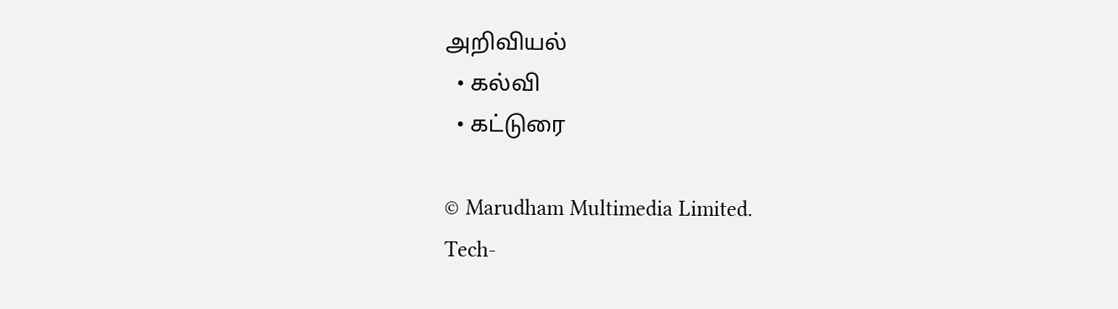அறிவியல்
  • கல்வி
  • கட்டுரை

© Marudham Multimedia Limited.
Tech-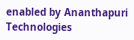enabled by Ananthapuri Technologies